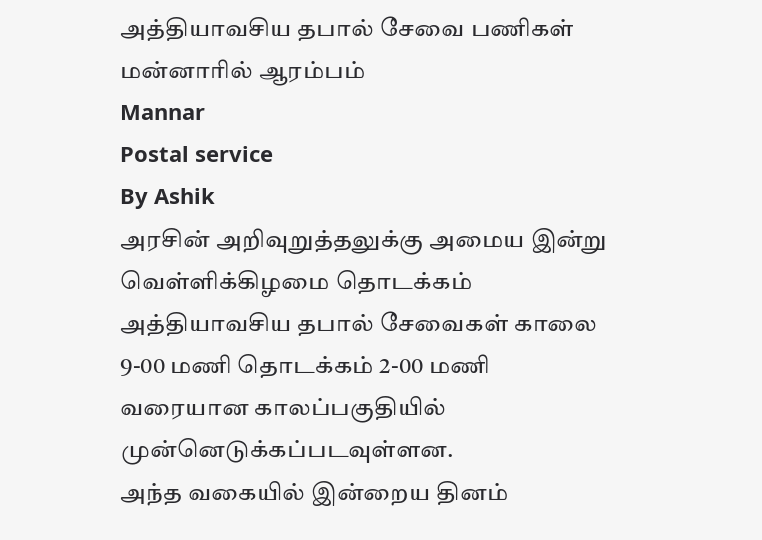அத்தியாவசிய தபால் சேவை பணிகள் மன்னாரில் ஆரம்பம்
Mannar
Postal service
By Ashik
அரசின் அறிவுறுத்தலுக்கு அமைய இன்று வெள்ளிக்கிழமை தொடக்கம் அத்தியாவசிய தபால் சேவைகள் காலை 9-00 மணி தொடக்கம் 2-00 மணி வரையான காலப்பகுதியில் முன்னெடுக்கப்படவுள்ளன.
அந்த வகையில் இன்றைய தினம்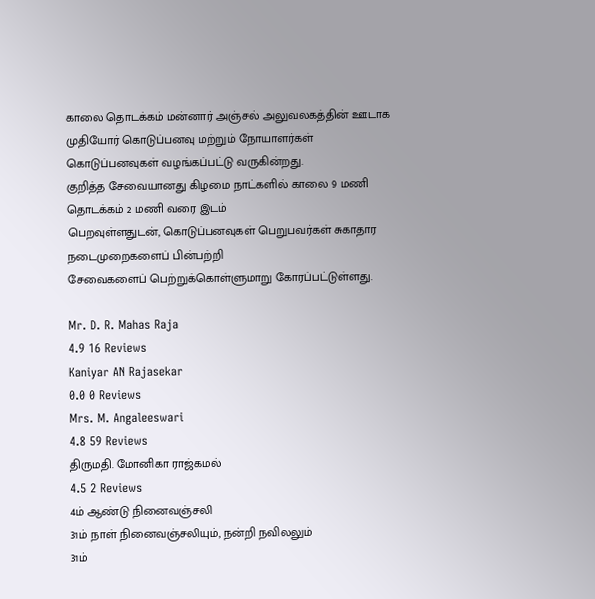காலை தொடக்கம் மன்னார் அஞ்சல் அலுவலகத்தின் ஊடாக முதியோர் கொடுப்பனவு மற்றும் நோயாளர்கள் கொடுப்பனவுகள் வழங்கப்பட்டு வருகின்றது.
குறித்த சேவையானது கிழமை நாட்களில் காலை 9 மணி தொடக்கம் 2 மணி வரை இடம்
பெறவுள்ளதுடன், கொடுப்பனவுகள் பெறுபவர்கள் சுகாதார நடைமுறைகளைப் பின்பற்றி
சேவைகளைப் பெற்றுக்கொள்ளுமாறு கோரப்பட்டுள்ளது.

Mr. D. R. Mahas Raja
4.9 16 Reviews
Kaniyar AN Rajasekar
0.0 0 Reviews
Mrs. M. Angaleeswari
4.8 59 Reviews
திருமதி. மோனிகா ராஜ்கமல்
4.5 2 Reviews
4ம் ஆண்டு நினைவஞ்சலி
31ம் நாள் நினைவஞ்சலியும், நன்றி நவிலலும்
31ம்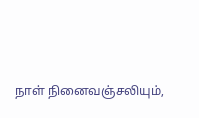நாள் நினைவஞ்சலியும்,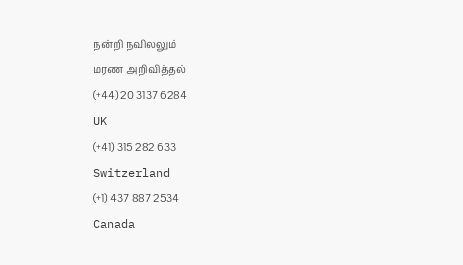நன்றி நவிலலும்
மரண அறிவித்தல்
(+44) 20 3137 6284
UK
(+41) 315 282 633
Switzerland
(+1) 437 887 2534
Canada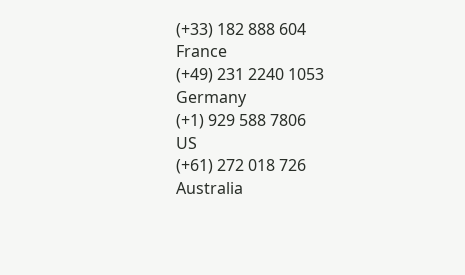(+33) 182 888 604
France
(+49) 231 2240 1053
Germany
(+1) 929 588 7806
US
(+61) 272 018 726
Australia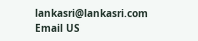lankasri@lankasri.com
Email US